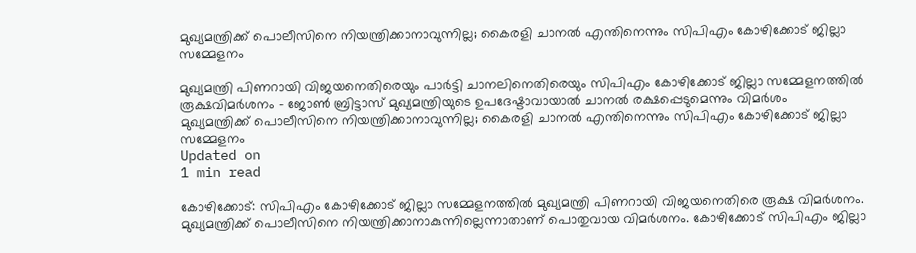മുഖ്യമന്ത്രിക്ക് പൊലീസിനെ നിയന്ത്രിക്കാനാവുന്നില്ല; കൈരളി ചാനല്‍ എന്തിനെന്നും സിപിഎം കോഴിക്കോട് ജില്ലാ സമ്മേളനം

മുഖ്യമന്ത്രി പിണറായി വിജയനെതിരെയും പാര്‍ട്ടി ചാനലിനെതിരെയും സിപിഎം കോഴിക്കോട് ജില്ലാ സമ്മേളനത്തില്‍ രൂക്ഷവിമര്‍ശനം - ജോണ്‍ ബ്രിട്ടാസ് മുഖ്യമന്ത്രിയുടെ ഉപദേഷ്ടാവായാല്‍ ചാനല്‍ രക്ഷപ്പെടുമെന്നും വിമര്‍ശം
മുഖ്യമന്ത്രിക്ക് പൊലീസിനെ നിയന്ത്രിക്കാനാവുന്നില്ല; കൈരളി ചാനല്‍ എന്തിനെന്നും സിപിഎം കോഴിക്കോട് ജില്ലാ സമ്മേളനം
Updated on
1 min read

കോഴിക്കോട്: സിപിഎം കോഴിക്കോട് ജില്ലാ സമ്മേളനത്തില്‍ മുഖ്യമന്ത്രി പിണറായി വിജയനെതിരെ രൂക്ഷ വിമര്‍ശനം. മുഖ്യമന്ത്രിക്ക് പൊലീസിനെ നിയന്ത്രിക്കാനാകുന്നില്ലെന്നാതാണ് പൊതുവായ വിമര്‍ശനം. കോഴിക്കോട് സിപിഎം ജില്ലാ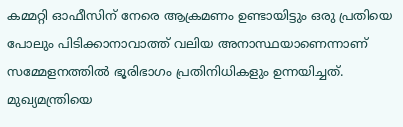കമ്മറ്റി ഓഫീസിന് നേരെ ആക്രമണം ഉണ്ടായിട്ടും ഒരു പ്രതിയെ പോലും പിടിക്കാനാവാത്ത് വലിയ അനാസ്ഥയാണെന്നാണ് സമ്മേളനത്തില്‍ ഭൂരിഭാഗം പ്രതിനിധികളും ഉന്നയിച്ചത്. മുഖ്യമന്ത്രിയെ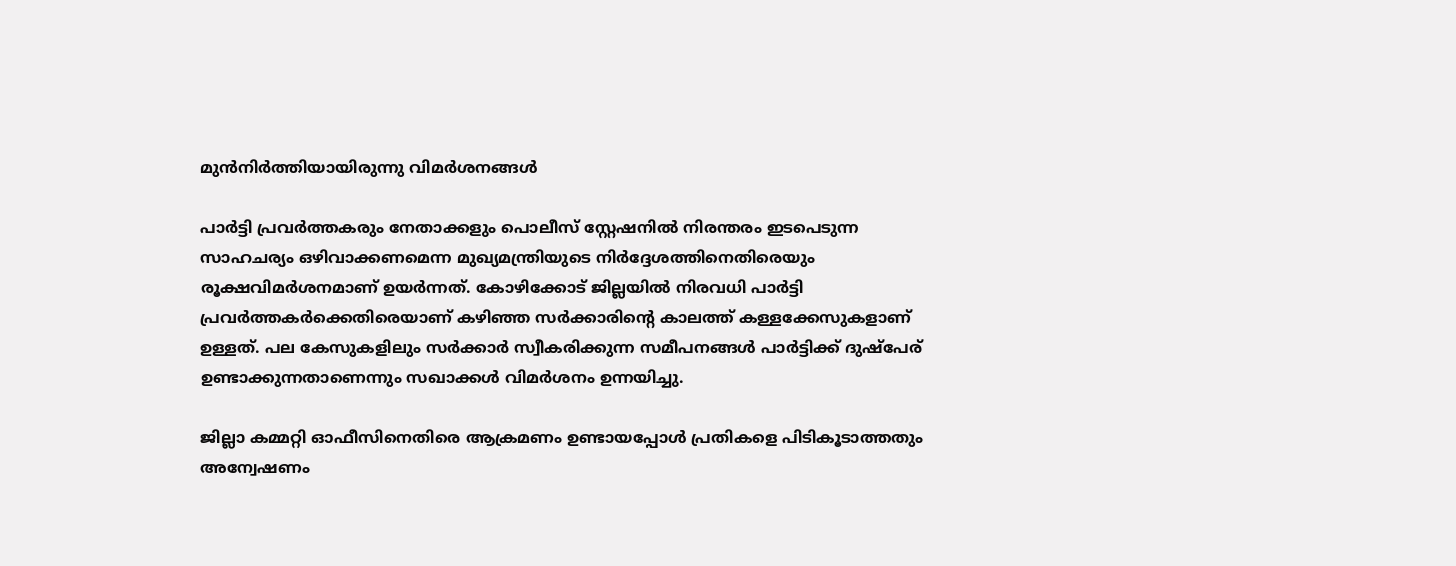മുന്‍നിര്‍ത്തിയായിരുന്നു വിമര്‍ശനങ്ങള്‍

പാര്‍ട്ടി പ്രവര്‍ത്തകരും നേതാക്കളും പൊലീസ് സ്റ്റേഷനില്‍ നിരന്തരം ഇടപെടുന്ന സാഹചര്യം ഒഴിവാക്കണമെന്ന മുഖ്യമന്ത്രിയുടെ നിര്‍ദ്ദേശത്തിനെതിരെയും രൂക്ഷവിമര്‍ശനമാണ് ഉയര്‍ന്നത്. കോഴിക്കോട് ജില്ലയില്‍ നിരവധി പാര്‍ട്ടി പ്രവര്‍ത്തകര്‍ക്കെതിരെയാണ് കഴിഞ്ഞ സര്‍ക്കാരിന്റെ കാലത്ത് കള്ളക്കേസുകളാണ് ഉള്ളത്. പല കേസുകളിലും സര്‍ക്കാര്‍ സ്വീകരിക്കുന്ന സമീപനങ്ങള്‍ പാര്‍ട്ടിക്ക് ദുഷ്‌പേര് ഉണ്ടാക്കുന്നതാണെന്നും സഖാക്കള്‍ വിമര്‍ശനം ഉന്നയിച്ചു.

ജില്ലാ കമ്മറ്റി ഓഫീസിനെതിരെ ആക്രമണം ഉണ്ടായപ്പോള്‍ പ്രതികളെ പിടികൂടാത്തതും അന്വേഷണം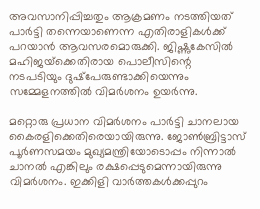അവസാനിപ്പിച്ചതും ആക്രമണം നടത്തിയത് പാര്‍ട്ടി തന്നെയാണെന്ന എതിരാളികള്‍ക്ക് പറയാന്‍ ആവസരമൊരുക്കി. ജിഷ്ണുകേസില്‍ മഹിജയ്‌ക്കെതിരായ പൊലീസിന്റെ നടപടിയും ദുഷ്‌പേരുണ്ടാക്കിയെന്നും സമ്മേളനത്തില്‍ വിമര്‍ശനം ഉയര്‍ന്നു.

മറ്റൊരു പ്രധാന വിമര്‍ശനം പാര്‍ട്ടി ചാനലായ കൈരളിക്കെതിരെയായിരുന്നു. ജോണ്‍ബ്രിട്ടാസ് പൂര്‍ണസമയം മുഖ്യമന്ത്രിയോടൊപ്പം നിന്നാല്‍ ചാനല്‍ എങ്കിലും രക്ഷപ്പെടുമെന്നായിരുന്നു വിമര്‍ശനം. ഇക്കിളി വാര്‍ത്തകള്‍ക്കപ്പുറം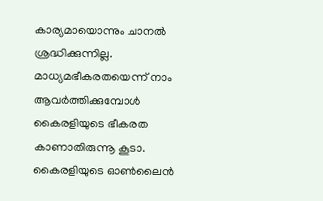കാര്യമായൊന്നും ചാനല്‍ ശ്രദ്ധിക്കുന്നില്ല. മാധ്യമഭീകരതയെന്ന് നാം ആവര്‍ത്തിക്കുമ്പോള്‍ കൈരളിയുടെ ഭീകരത കാണാതിരുന്നൂ കൂടാ. കൈരളിയുടെ ഓണ്‍ലൈന്‍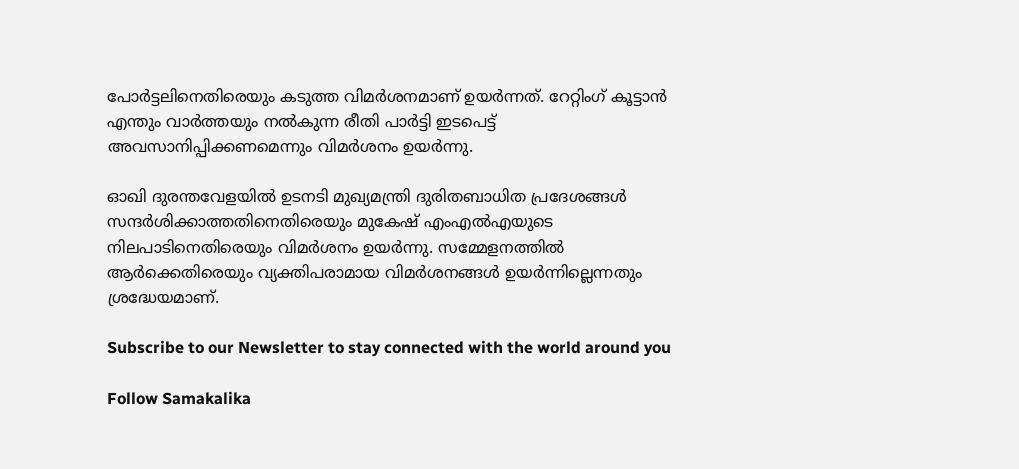പോര്‍ട്ടലിനെതിരെയും കടുത്ത വിമര്‍ശനമാണ് ഉയര്‍ന്നത്. റേറ്റിംഗ് കൂട്ടാന്‍ എന്തും വാര്‍ത്തയും നല്‍കുന്ന രീതി പാര്‍ട്ടി ഇടപെട്ട് അവസാനിപ്പിക്കണമെന്നും വിമര്‍ശനം ഉയര്‍ന്നു.

ഓഖി ദുരന്തവേളയില്‍ ഉടനടി മുഖ്യമന്ത്രി ദുരിതബാധിത പ്രദേശങ്ങള്‍ സന്ദര്‍ശിക്കാത്തതിനെതിരെയും മുകേഷ് എംഎല്‍എയുടെ നിലപാടിനെതിരെയും വിമര്‍ശനം ഉയര്‍ന്നു. സമ്മേളനത്തില്‍ ആര്‍ക്കെതിരെയും വ്യക്തിപരാമായ വിമര്‍ശനങ്ങള്‍ ഉയര്‍ന്നില്ലെന്നതും ശ്രദ്ധേയമാണ്.

Subscribe to our Newsletter to stay connected with the world around you

Follow Samakalika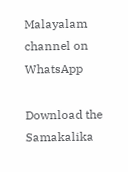Malayalam channel on WhatsApp

Download the Samakalika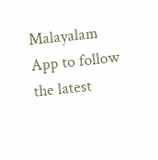Malayalam App to follow the latest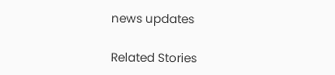news updates

Related Stories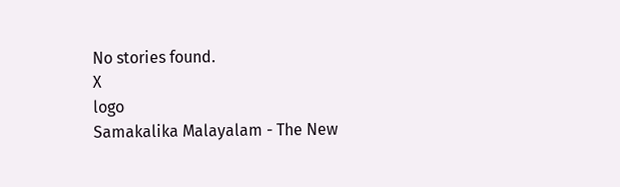No stories found.
X
logo
Samakalika Malayalam - The New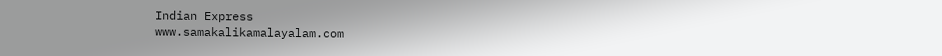Indian Express
www.samakalikamalayalam.com